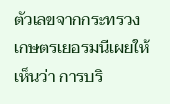ตัวเลขจากกระทรวงเกษตรเยอรมนีเผยให้เห็นว่า การบริ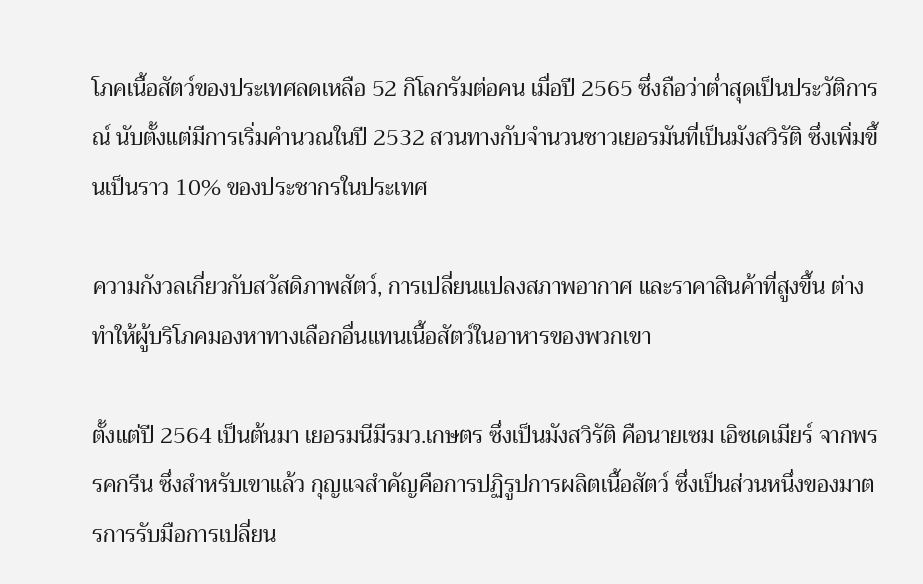โภคเนื้อสัตว์ของประเทศลดเหลือ 52 กิโลกรัมต่อคน เมื่อปี 2565 ซึ่งถือว่าต่ำสุดเป็นประวัติการณ์ นับตั้งแต่มีการเริ่มคำนวณในปี 2532 สวนทางกับจำนวนชาวเยอรมันที่เป็นมังสวิรัติ ซึ่งเพิ่มขึ้นเป็นราว 10% ของประชากรในประเทศ

ความกังวลเกี่ยวกับสวัสดิภาพสัตว์, การเปลี่ยนแปลงสภาพอากาศ และราคาสินค้าที่สูงขึ้น ต่างทำให้ผู้บริโภคมองหาทางเลือกอื่นแทนเนื้อสัตว์ในอาหารของพวกเขา

ตั้งแต่ปี 2564 เป็นต้นมา เยอรมนีมีรมว.เกษตร ซึ่งเป็นมังสวิรัติ คือนายเซม เอิซเดเมียร์ จากพรรคกรีน ซึ่งสำหรับเขาแล้ว กุญแจสำคัญคือการปฏิรูปการผลิตเนื้อสัตว์ ซึ่งเป็นส่วนหนึ่งของมาตรการรับมือการเปลี่ยน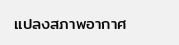แปลงสภาพอากาศ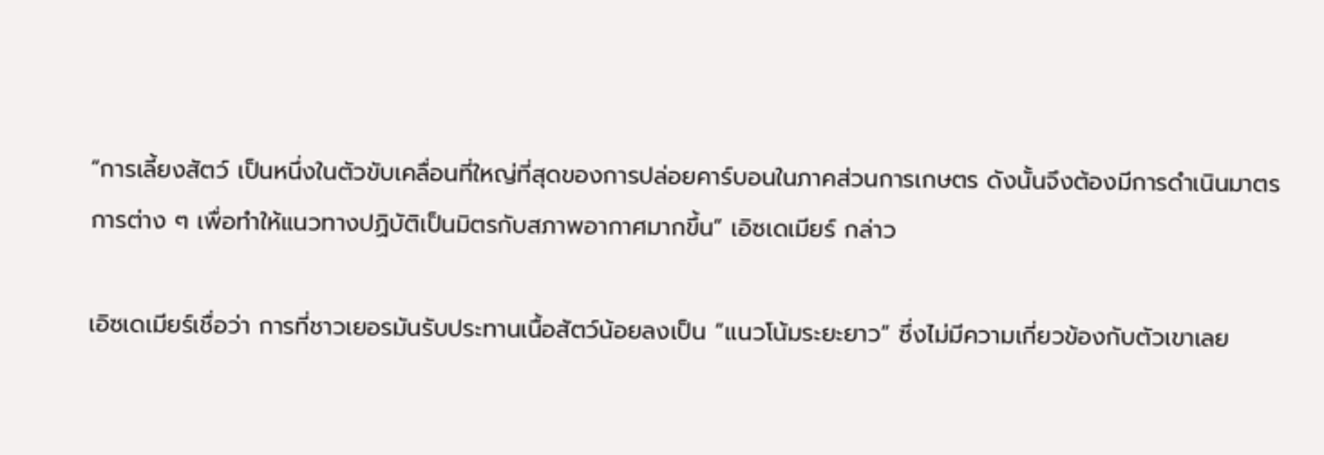“การเลี้ยงสัตว์ เป็นหนึ่งในตัวขับเคลื่อนที่ใหญ่ที่สุดของการปล่อยคาร์บอนในภาคส่วนการเกษตร ดังนั้นจึงต้องมีการดำเนินมาตรการต่าง ๆ เพื่อทำให้แนวทางปฏิบัติเป็นมิตรกับสภาพอากาศมากขึ้น” เอิซเดเมียร์ กล่าว

เอิซเดเมียร์เชื่อว่า การที่ชาวเยอรมันรับประทานเนื้อสัตว์น้อยลงเป็น “แนวโน้มระยะยาว” ซึ่งไม่มีความเกี่ยวข้องกับตัวเขาเลย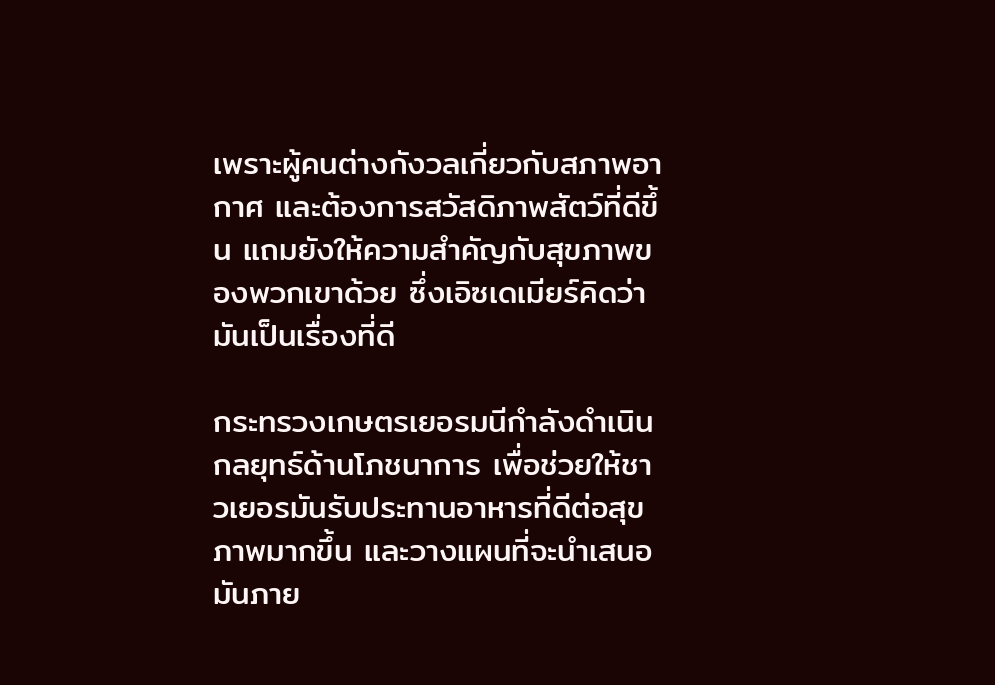เพราะผู้คนต่างกังวลเกี่ยวกับสภาพอากาศ และต้องการสวัสดิภาพสัตว์ที่ดีขึ้น แถมยังให้ความสำคัญกับสุขภาพของพวกเขาด้วย ซึ่งเอิซเดเมียร์คิดว่ามันเป็นเรื่องที่ดี

กระทรวงเกษตรเยอรมนีกำลังดำเนินกลยุทธ์ด้านโภชนาการ เพื่อช่วยให้ชาวเยอรมันรับประทานอาหารที่ดีต่อสุขภาพมากขึ้น และวางแผนที่จะนำเสนอมันภาย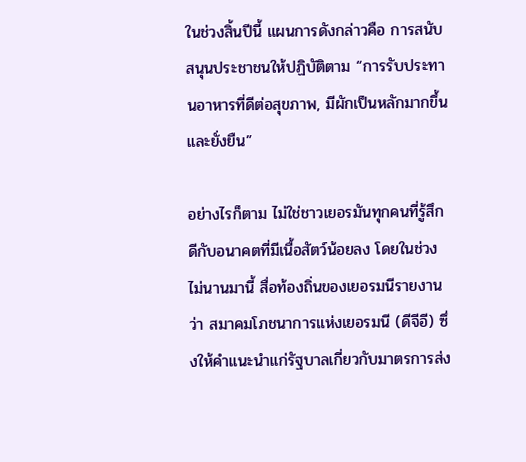ในช่วงสิ้นปีนี้ แผนการดังกล่าวคือ การสนับสนุนประชาชนให้ปฏิบัติตาม “การรับประทานอาหารที่ดีต่อสุขภาพ, มีผักเป็นหลักมากขึ้น และยั่งยืน”

อย่างไรก็ตาม ไม่ใช่ชาวเยอรมันทุกคนที่รู้สึกดีกับอนาคตที่มีเนื้อสัตว์น้อยลง โดยในช่วงไม่นานมานี้ สื่อท้องถิ่นของเยอรมนีรายงานว่า สมาคมโภชนาการแห่งเยอรมนี (ดีจีอี) ซึ่งให้คำแนะนำแก่รัฐบาลเกี่ยวกับมาตรการส่ง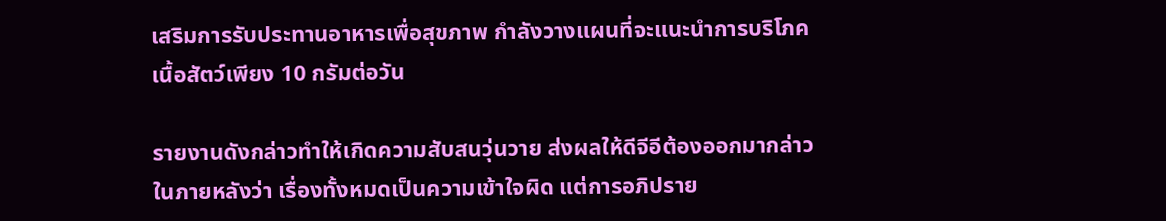เสริมการรับประทานอาหารเพื่อสุขภาพ กำลังวางแผนที่จะแนะนำการบริโภคเนื้อสัตว์เพียง 10 กรัมต่อวัน

รายงานดังกล่าวทำให้เกิดความสับสนวุ่นวาย ส่งผลให้ดีจีอีต้องออกมากล่าวในภายหลังว่า เรื่องทั้งหมดเป็นความเข้าใจผิด แต่การอภิปราย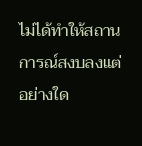ไม่ได้ทำให้สถานการณ์สงบลงแต่อย่างใด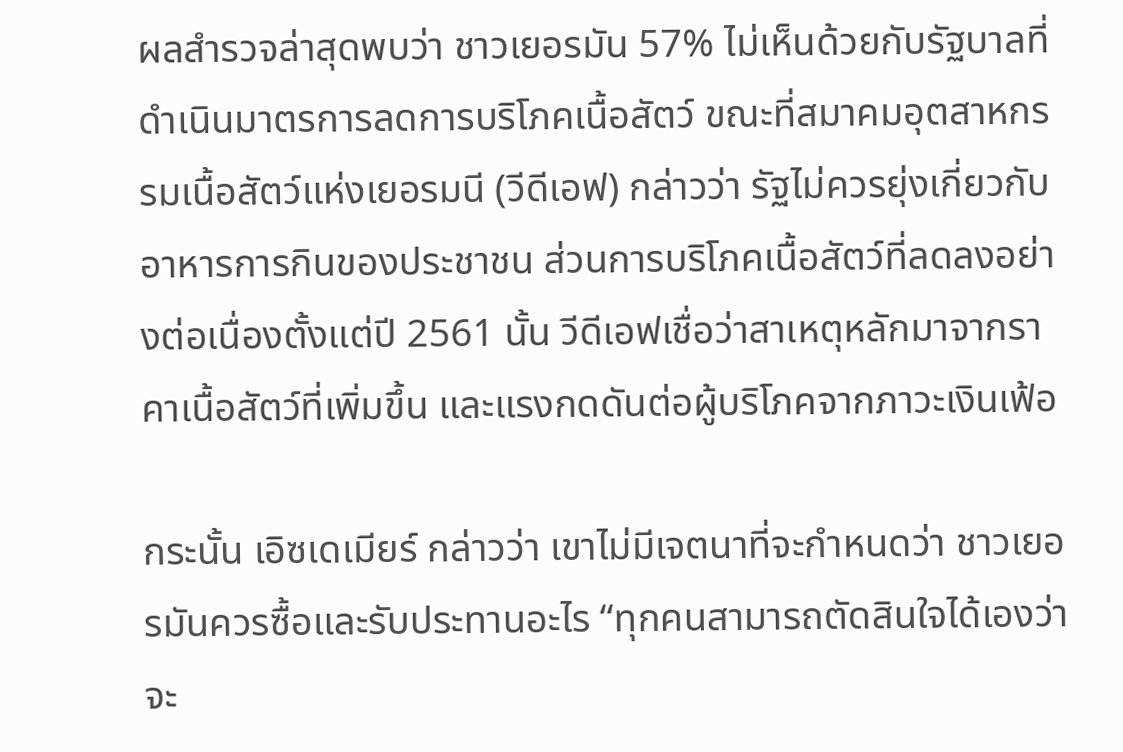ผลสำรวจล่าสุดพบว่า ชาวเยอรมัน 57% ไม่เห็นด้วยกับรัฐบาลที่ดำเนินมาตรการลดการบริโภคเนื้อสัตว์ ขณะที่สมาคมอุตสาหกรรมเนื้อสัตว์แห่งเยอรมนี (วีดีเอฟ) กล่าวว่า รัฐไม่ควรยุ่งเกี่ยวกับอาหารการกินของประชาชน ส่วนการบริโภคเนื้อสัตว์ที่ลดลงอย่างต่อเนื่องตั้งแต่ปี 2561 นั้น วีดีเอฟเชื่อว่าสาเหตุหลักมาจากราคาเนื้อสัตว์ที่เพิ่มขึ้น และแรงกดดันต่อผู้บริโภคจากภาวะเงินเฟ้อ

กระนั้น เอิซเดเมียร์ กล่าวว่า เขาไม่มีเจตนาที่จะกำหนดว่า ชาวเยอรมันควรซื้อและรับประทานอะไร “ทุกคนสามารถตัดสินใจได้เองว่า จะ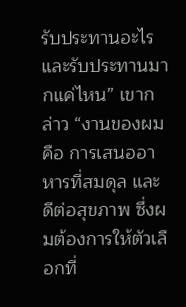รับประทานอะไร และรับประทานมากแค่ไหน” เขากล่าว “งานของผมคือ การเสนออาหารที่สมดุล และดีต่อสุขภาพ ซึ่งผมต้องการให้ตัวเลือกที่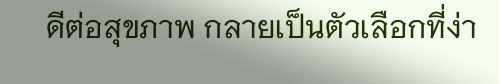ดีต่อสุขภาพ กลายเป็นตัวเลือกที่ง่า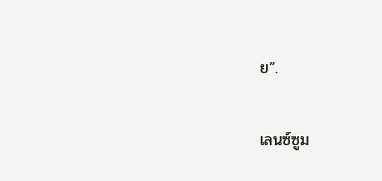ย”.

เลนซ์ซูม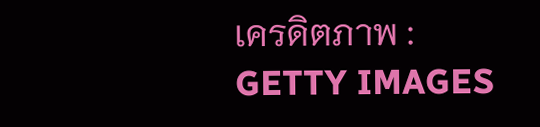เครดิตภาพ : GETTY IMAGES